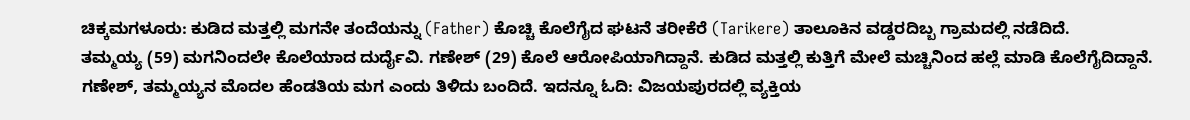ಚಿಕ್ಕಮಗಳೂರು: ಕುಡಿದ ಮತ್ತಲ್ಲಿ ಮಗನೇ ತಂದೆಯನ್ನು (Father) ಕೊಚ್ಚಿ ಕೊಲೆಗೈದ ಘಟನೆ ತರೀಕೆರೆ (Tarikere) ತಾಲೂಕಿನ ವಡ್ಡರದಿಬ್ಬ ಗ್ರಾಮದಲ್ಲಿ ನಡೆದಿದೆ.
ತಮ್ಮಯ್ಯ (59) ಮಗನಿಂದಲೇ ಕೊಲೆಯಾದ ದುರ್ದೈವಿ. ಗಣೇಶ್ (29) ಕೊಲೆ ಆರೋಪಿಯಾಗಿದ್ದಾನೆ. ಕುಡಿದ ಮತ್ತಲ್ಲಿ ಕುತ್ತಿಗೆ ಮೇಲೆ ಮಚ್ಚಿನಿಂದ ಹಲ್ಲೆ ಮಾಡಿ ಕೊಲೆಗೈದಿದ್ದಾನೆ. ಗಣೇಶ್, ತಮ್ಮಯ್ಯನ ಮೊದಲ ಹೆಂಡತಿಯ ಮಗ ಎಂದು ತಿಳಿದು ಬಂದಿದೆ. ಇದನ್ನೂ ಓದಿ: ವಿಜಯಪುರದಲ್ಲಿ ವ್ಯಕ್ತಿಯ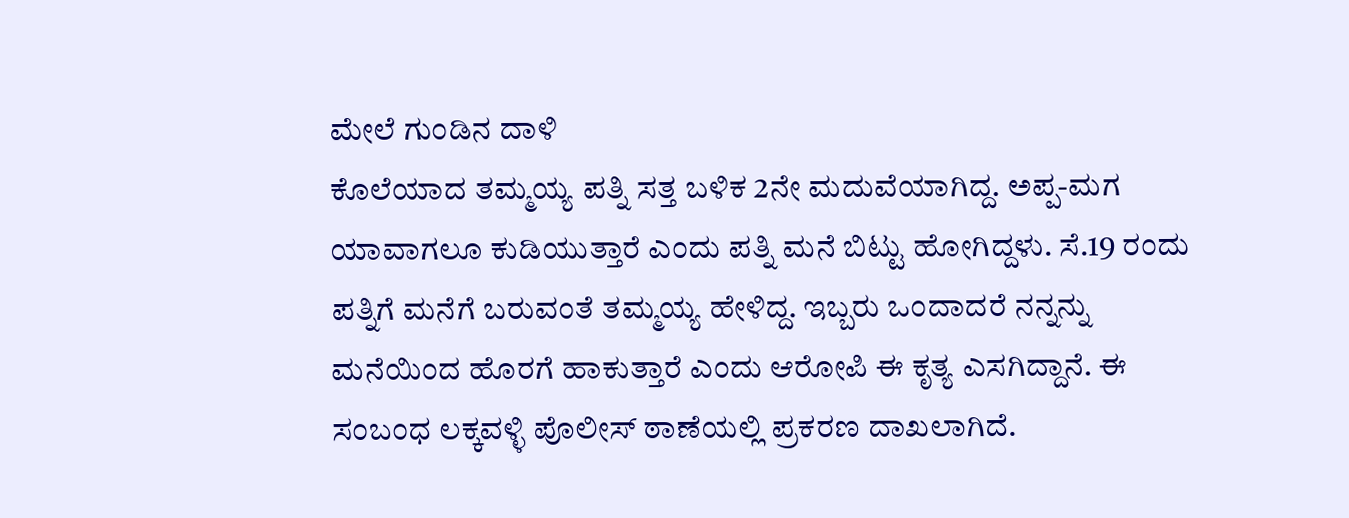ಮೇಲೆ ಗುಂಡಿನ ದಾಳಿ
ಕೊಲೆಯಾದ ತಮ್ಮಯ್ಯ ಪತ್ನಿ ಸತ್ತ ಬಳಿಕ 2ನೇ ಮದುವೆಯಾಗಿದ್ದ. ಅಪ್ಪ-ಮಗ ಯಾವಾಗಲೂ ಕುಡಿಯುತ್ತಾರೆ ಎಂದು ಪತ್ನಿ ಮನೆ ಬಿಟ್ಟು ಹೋಗಿದ್ದಳು. ಸೆ.19 ರಂದು ಪತ್ನಿಗೆ ಮನೆಗೆ ಬರುವಂತೆ ತಮ್ಮಯ್ಯ ಹೇಳಿದ್ದ. ಇಬ್ಬರು ಒಂದಾದರೆ ನನ್ನನ್ನು ಮನೆಯಿಂದ ಹೊರಗೆ ಹಾಕುತ್ತಾರೆ ಎಂದು ಆರೋಪಿ ಈ ಕೃತ್ಯ ಎಸಗಿದ್ದಾನೆ. ಈ ಸಂಬಂಧ ಲಕ್ಕವಳ್ಳಿ ಪೊಲೀಸ್ ಠಾಣೆಯಲ್ಲಿ ಪ್ರಕರಣ ದಾಖಲಾಗಿದೆ.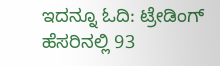ಇದನ್ನೂ ಓದಿ: ಟ್ರೇಡಿಂಗ್ ಹೆಸರಿನಲ್ಲಿ 93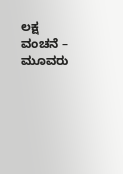ಲಕ್ಷ ವಂಚನೆ – ಮೂವರು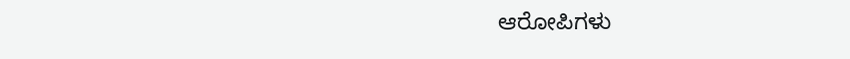ಆರೋಪಿಗಳು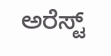ಅರೆಸ್ಟ್